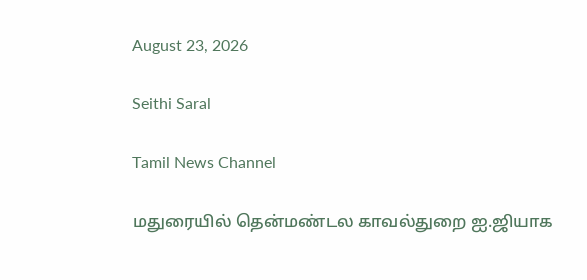August 23, 2026

Seithi Saral

Tamil News Channel

மதுரையில் தென்மண்டல காவல்துறை ஐ.ஜியாக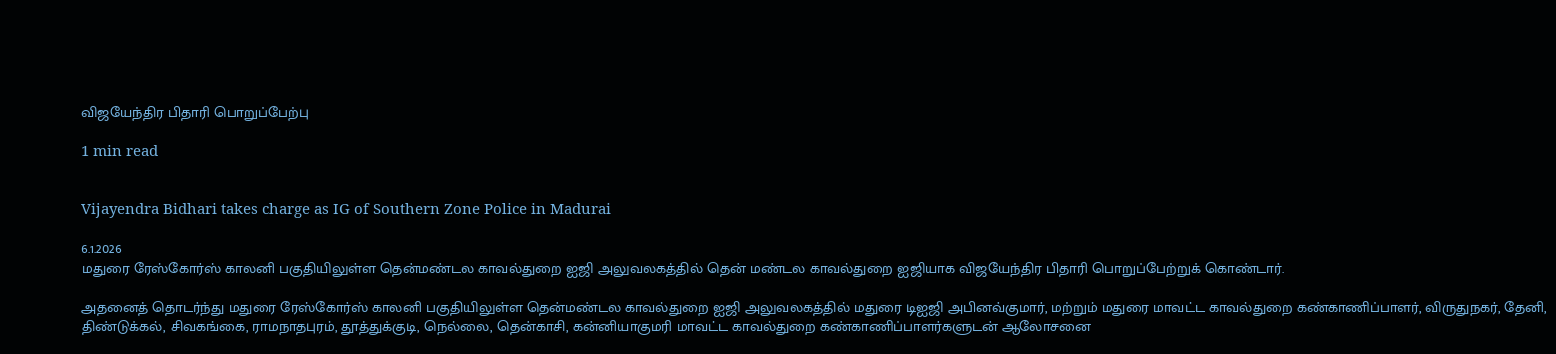விஜயேந்திர பிதாரி பொறுப்பேற்பு

1 min read


Vijayendra Bidhari takes charge as IG of Southern Zone Police in Madurai

6.1.2026
மதுரை ரேஸ்கோர்ஸ் காலனி பகுதியிலுள்ள தென்மண்டல காவல்துறை ஐஜி அலுவலகத்தில் தென் மண்டல காவல்துறை ஐஜியாக விஜயேந்திர பிதாரி பொறுப்பேற்றுக் கொண்டார்.

அதனைத் தொடர்ந்து மதுரை ரேஸ்கோர்ஸ் காலனி பகுதியிலுள்ள தென்மண்டல காவல்துறை ஐஜி அலுவலகத்தில் மதுரை டிஐஜி அபினவ்குமார், மற்றும் மதுரை மாவட்ட காவல்துறை கண்காணிப்பாளர், விருதுநகர், தேனி, திண்டுக்கல், சிவகங்கை, ராமநாதபுரம், தூத்துக்குடி, நெல்லை, தென்காசி, கன்னியாகுமரி மாவட்ட காவல்துறை கண்காணிப்பாளர்களுடன் ஆலோசனை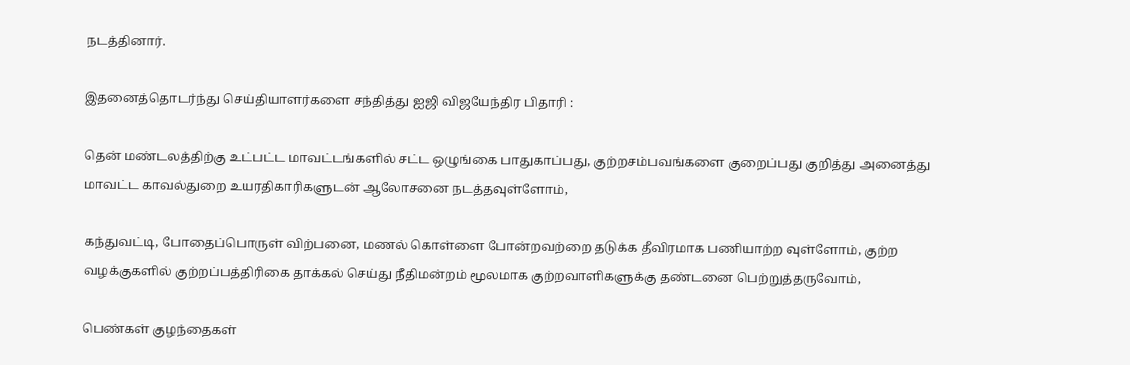நடத்தினார்.

இதனைத்தொடர்ந்து செய்தியாளர்களை சந்தித்து ஐஜி விஜயேந்திர பிதாரி :

தென் மண்டலத்திற்கு உட்பட்ட மாவட்டங்களில் சட்ட ஒழுங்கை பாதுகாப்பது, குற்றசம்பவங்களை குறைப்பது குறித்து அனைத்து மாவட்ட காவல்துறை உயரதிகாரிகளுடன் ஆலோசனை நடத்தவுள்ளோம்,

கந்துவட்டி, போதைப்பொருள் விற்பனை, மணல் கொள்ளை போன்றவற்றை தடுக்க தீவிரமாக பணியாற்ற வுள்ளோம், குற்ற வழக்குகளில் குற்றப்பத்திரிகை தாக்கல் செய்து நீதிமன்றம் மூலமாக குற்றவாளிகளுக்கு தண்டனை பெற்றுத்தருவோம்,

பெண்கள் குழந்தைகள்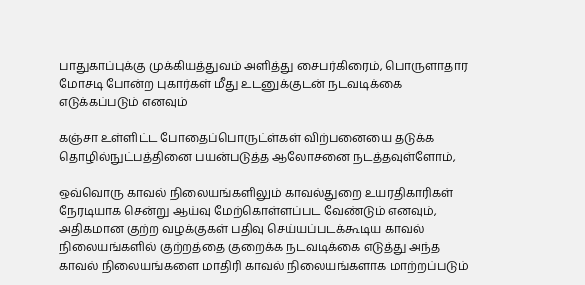பாதுகாப்புக்கு முக்கியத்துவம் அளித்து சைபர்கிரைம், பொருளாதார மோசடி போன்ற புகார்கள் மீது உடனுக்குடன் நடவடிக்கை எடுக்கப்படும் எனவும்

கஞ்சா உள்ளிட்ட போதைப்பொருட்ள்கள் விற்பனையை தடுக்க தொழில்நுட்பத்தினை பயன்படுத்த ஆலோசனை நடத்தவுள்ளோம்,

ஒவ்வொரு காவல் நிலையங்களிலும் காவல்துறை உயரதிகாரிகள் நேரடியாக சென்று ஆய்வு மேற்கொள்ளப்பட வேண்டும் எனவும், அதிகமான குற்ற வழக்குகள் பதிவு செய்யப்படக்கூடிய காவல் நிலையங்களில் குற்றத்தை குறைக்க நடவடிக்கை எடுத்து அந்த காவல் நிலையங்களை மாதிரி காவல் நிலையங்களாக மாற்றப்படும்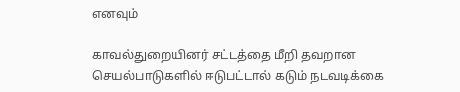எனவும்

காவல்துறையினர் சட்டத்தை மீறி தவறான செயல்பாடுகளில் ஈடுபட்டால் கடும் நடவடிக்கை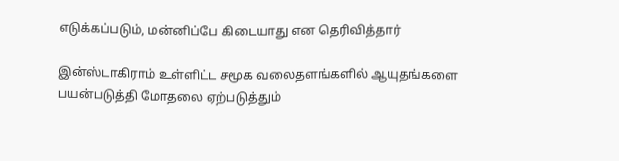எடுக்கப்படும், மன்னிப்பே கிடையாது என தெரிவித்தார்

இன்ஸ்டாகிராம் உள்ளிட்ட சமூக வலைதளங்களில் ஆயுதங்களை பயன்படுத்தி மோதலை ஏற்படுத்தும்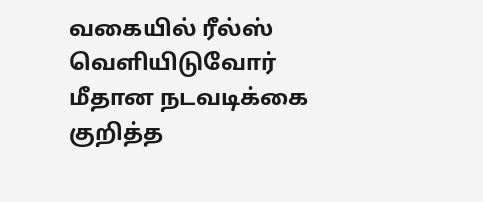வகையில் ரீல்ஸ் வெளியிடுவோர் மீதான நடவடிக்கை குறித்த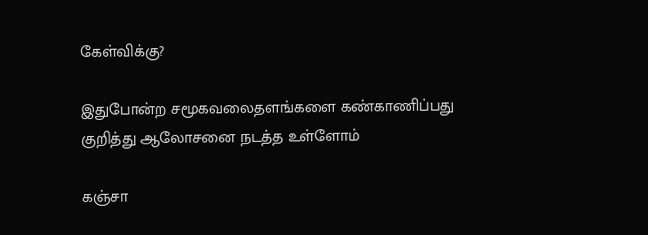கேள்விக்கு?

இதுபோன்ற சமூகவலைதளங்களை கண்காணிப்பது குறித்து ஆலோசனை நடத்த உள்ளோம்

கஞ்சா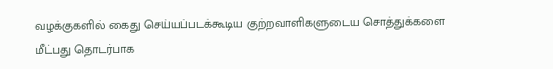வழக்குகளில் கைது செய்யப்படக்கூடிய குற்றவாளிகளுடைய சொத்துக்களை மீட்பது தொடர்பாக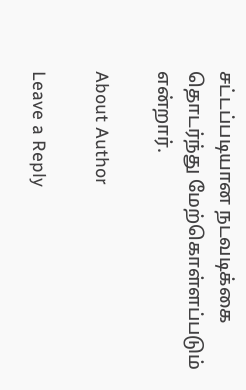சட்டப்படியான நடவடிக்கை தொடர்ந்து மேற்கொள்ளப்படும் என்றார்.

About Author

Leave a Reply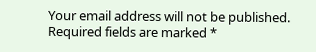Your email address will not be published. Required fields are marked *